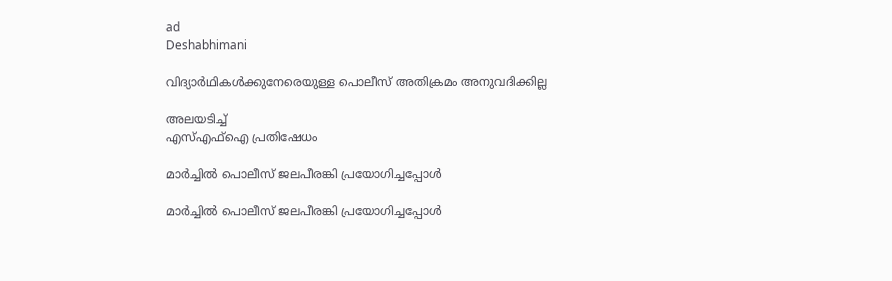ad
Deshabhimani

വിദ്യാർഥികൾക്കുനേരെയുള്ള പൊലീസ്‌ അതിക്രമം അനുവദിക്കില്ല

അലയടിച്ച്‌
എസ്‌എഫ്‌ഐ പ്രതിഷേധം

മാർച്ചിൽ പൊലീസ് ജലപീരങ്കി പ്രയോഗിച്ചപ്പോൾ

മാർച്ചിൽ പൊലീസ് ജലപീരങ്കി പ്രയോഗിച്ചപ്പോൾ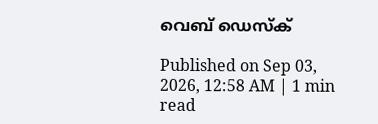വെബ് ഡെസ്ക്

Published on Sep 03, 2026, 12:58 AM | 1 min read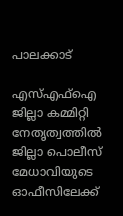പാലക്കാട്‌

എസ്‌എഫ്‌ഐ ജില്ലാ കമ്മിറ്റി നേതൃത്വത്തിൽ ജില്ലാ പൊലീസ്‌ മേധാവിയുടെ ഓഫീസിലേക്ക്‌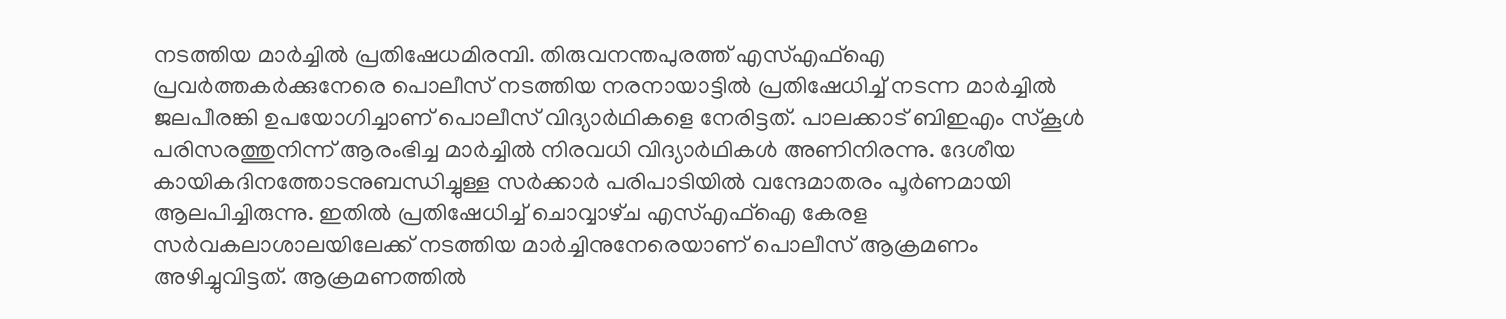നടത്തിയ മാർച്ചിൽ പ്രതിഷേധമിരമ്പി. തിരുവനന്തപുരത്ത്‌ എസ്‌എഫ്‌ഐ പ്രവർത്തകർക്കുനേരെ പൊലീസ്‌ നടത്തിയ നരനായാട്ടിൽ പ്രതിഷേധിച്ച്‌ നടന്ന മാർച്ചിൽ ജലപീരങ്കി ഉപയോഗിച്ചാണ്‌ പൊലീസ്‌ വിദ്യാർഥികളെ നേരിട്ടത്‌. പാലക്കാട്‌ ബിഇഎം സ്കൂൾ പരിസരത്തുനിന്ന്‌ ആരംഭിച്ച മാർച്ചിൽ നിരവധി വിദ്യാർഥികൾ അണിനിരന്നു. ദേശീയ കായികദിനത്തോടനുബന്ധിച്ചുള്ള സർക്കാർ പരിപാടിയിൽ വന്ദേമാതരം പൂർണമായി ആലപിച്ചിരുന്നു. ഇതിൽ പ്രതിഷേധിച്ച്‌ ചൊവ്വാഴ്‌ച എസ്‌എഫ്‌ഐ കേരള സർവകലാശാലയിലേക്ക്‌ നടത്തിയ മാർച്ചിനുനേരെയാണ്‌ പൊലീസ്‌ ആക്രമണം അഴിച്ചുവിട്ടത്‌. ആക്രമണത്തിൽ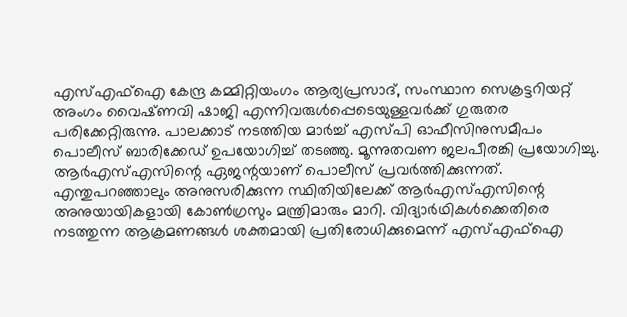എസ്‌എഫ്‌ഐ കേന്ദ്ര കമ്മിറ്റിയംഗം ആര്യപ്രസാദ്‌, സംസ്ഥാന സെക്രട്ടറിയറ്റ്‌ അംഗം വൈഷ്‌ണവി ഷാജി എന്നിവരുൾപ്പെടെയുള്ളവർക്ക്‌ ഗുരുതര പരിക്കേറ്റിരുന്നു. പാലക്കാട്‌ നടത്തിയ മാർച്ച്‌ എസ്‌പി ഓഫീസിനുസമീപം പൊലീസ്‌ ബാരിക്കേഡ്‌ ഉപയോഗിച്ച്‌ തടഞ്ഞു. മൂന്നുതവണ ജലപീരങ്കി പ്രയോഗിച്ചു. ആർഎസ്‌എസിന്റെ ഏജന്റയാണ്‌ പൊലീസ്‌ പ്രവർത്തിക്കുന്നത്‌. എന്തുപറഞ്ഞാലും അനുസരിക്കുന്ന സ്ഥിതിയിലേക്ക്‌ ആർഎസ്‌എസിന്റെ അനുയായികളായി കോൺഗ്രസും മന്ത്രിമാരും മാറി. വിദ്യാർഥികൾക്കെതിരെ നടത്തുന്ന ആക്രമണങ്ങൾ ശക്തമായി പ്രതിരോധിക്കുമെന്ന്‌ എസ്‌എഫ്‌ഐ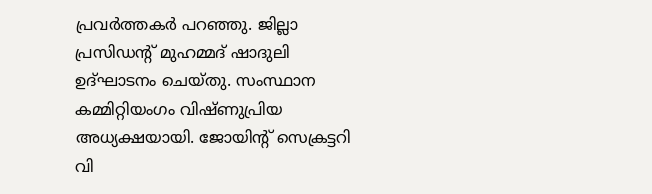പ്രവർത്തകർ പറഞ്ഞു. ജില്ലാ പ്രസിഡന്റ്‌ മുഹമ്മദ്‌ ഷാദുലി ഉദ്‌ഘാടനം ചെയ്തു. സംസ്ഥാന കമ്മിറ്റിയംഗം വിഷ്‌ണുപ്രിയ അധ്യക്ഷയായി. ജോയിന്റ്‌ സെക്രട്ടറി വി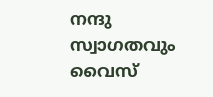നന്ദു സ്വാഗതവും വൈസ്‌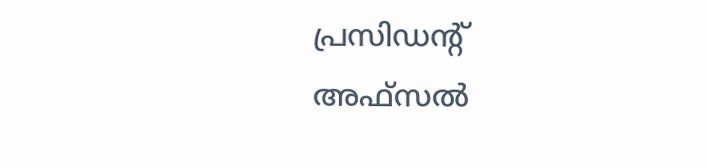പ്രസിഡന്റ്‌ അഫ്‌സൽ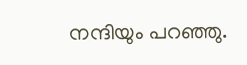നന്ദിയും പറഞ്ഞു.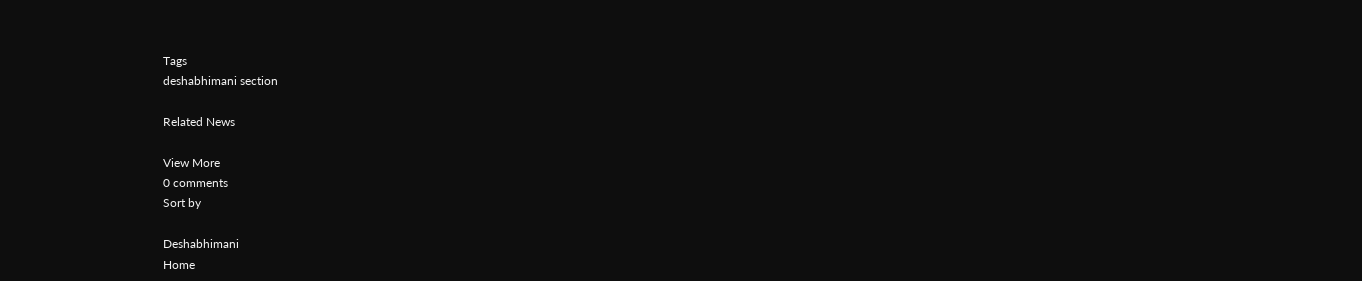Tags
deshabhimani section

Related News

View More
0 comments
Sort by

Deshabhimani
Home